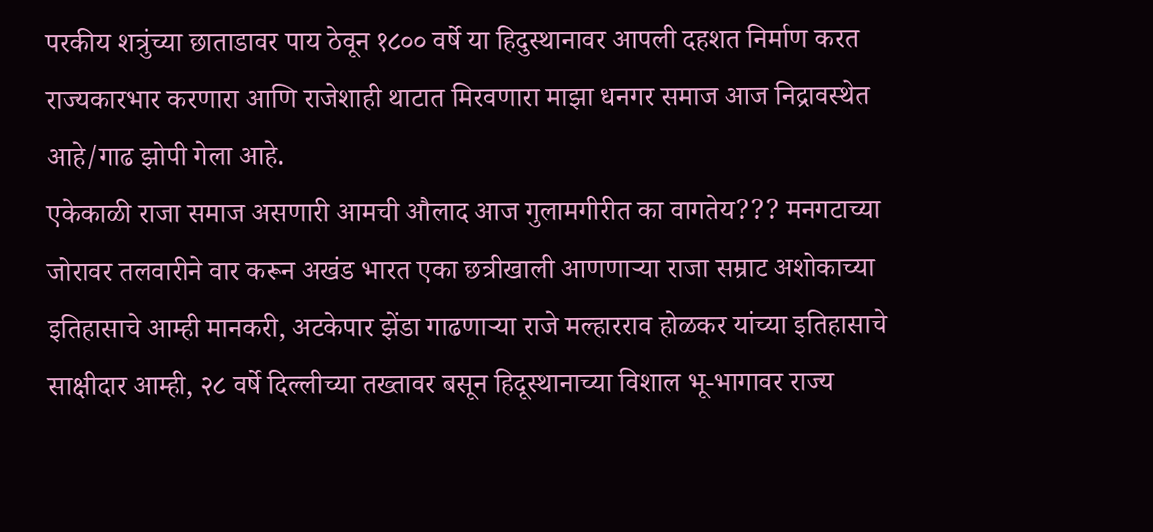परकीय शत्रुंच्या छाताडावर पाय ठेवून १८०० वर्षे या हिदुस्थानावर आपली दहशत निर्माण करत राज्यकारभार करणारा आणि राजेशाही थाटात मिरवणारा माझा धनगर समाज आज निद्रावस्थेत आहे/गाढ झोपी गेला आहे.
एकेकाळी राजा समाज असणारी आमची औलाद आज गुलामगीरीत का वागतेय??? मनगटाच्या जोरावर तलवारीने वार करून अखंड भारत एका छत्रीखाली आणणाऱ्या राजा सम्राट अशोकाच्या इतिहासाचे आम्ही मानकरी, अटकेपार झेंडा गाढणाऱ्या राजे मल्हारराव होळकर यांच्या इतिहासाचे साक्षीदार आम्ही, २८ वर्षे दिल्लीच्या तख्तावर बसून हिदूस्थानाच्या विशाल भू-भागावर राज्य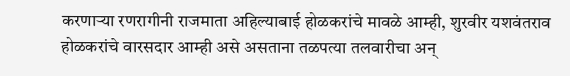करणाऱ्या रणरागीनी राजमाता अहिल्याबाई होळकरांचे मावळे आम्ही, शुरवीर यशवंतराव होळकरांचे वारसदार आम्ही असे असताना तळपत्या तलवारीचा अन्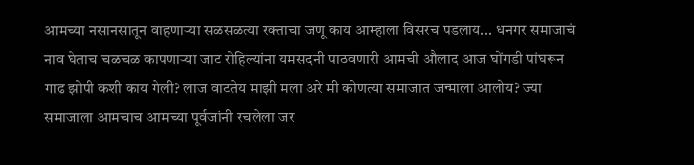आमच्या नसानसातून वाहणाऱ्या सळसळत्या रक्ताचा जणू काय आम्हाला विसरच पडलाय... धनगर समाजाचं नाव घेताच चळचळ कापणाऱ्या जाट रोहिल्यांना यमसदनी पाठवणारी आमची औलाद आज घोंगडी पांघरून गाढ झोपी कशी काय गेली? लाज वाटतेय माझी मला अरे मी कोणत्या समाजात जन्माला आलोय? ज्या समाजाला आमचाच आमच्या पूर्वजांनी रचलेला जर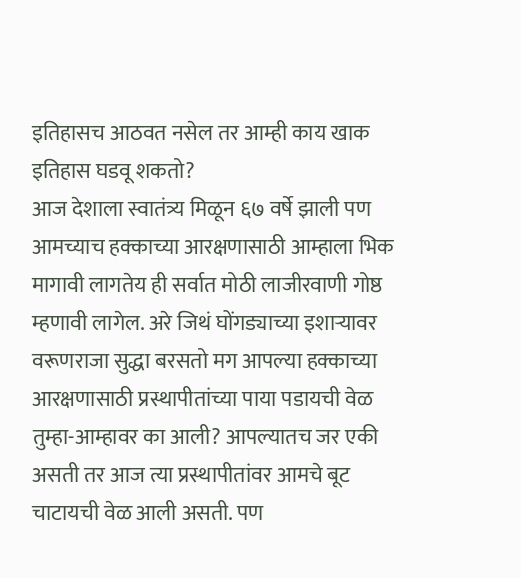इतिहासच आठवत नसेल तर आम्ही काय खाक इतिहास घडवू शकतो?
आज देशाला स्वातंत्र्य मिळून ६७ वर्षे झाली पण आमच्याच हक्काच्या आरक्षणासाठी आम्हाला भिक मागावी लागतेय ही सर्वात मोठी लाजीरवाणी गोष्ठ म्हणावी लागेल. अरे जिथं घोंगड्याच्या इशाऱ्यावर वरूणराजा सुद्धा बरसतो मग आपल्या हक्काच्या आरक्षणासाठी प्रस्थापीतांच्या पाया पडायची वेळ तुम्हा-आम्हावर का आली? आपल्यातच जर एकी असती तर आज त्या प्रस्थापीतांवर आमचे बूट चाटायची वेळ आली असती. पण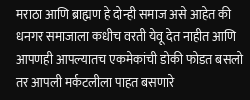मराठा आणि ब्राह्मण हे दोन्ही समाज असे आहेत की धनगर समाजाला कधीच वरती येवू देत नाहीत आणि आपणही आपल्यातच एकमेकांची डोकी फोडत बसलो तर आपली मर्कटलीला पाहत बसणारे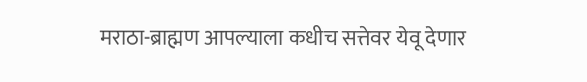मराठा-ब्राह्मण आपल्याला कधीच सत्तेवर येवू देणार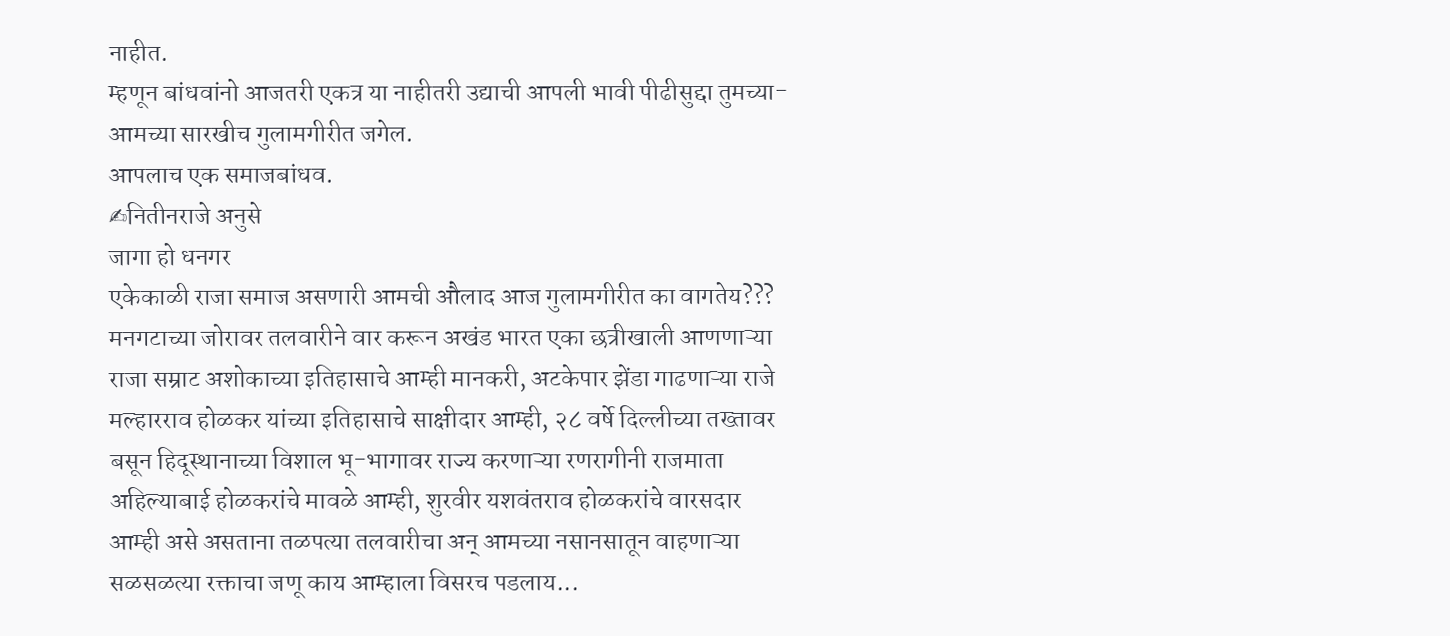नाहीत.
म्हणून बांधवांनो आजतरी एकत्र या नाहीतरी उद्याची आपली भावी पीढीसुद्दा तुमच्या-आमच्या सारखीच गुलामगीरीत जगेल.
आपलाच एक समाजबांधव.
✍नितीनराजे अनुसे
जागा हो धनगर
एकेकाळी राजा समाज असणारी आमची औलाद आज गुलामगीरीत का वागतेय??? मनगटाच्या जोरावर तलवारीने वार करून अखंड भारत एका छत्रीखाली आणणाऱ्या राजा सम्राट अशोकाच्या इतिहासाचे आम्ही मानकरी, अटकेपार झेंडा गाढणाऱ्या राजे मल्हारराव होळकर यांच्या इतिहासाचे साक्षीदार आम्ही, २८ वर्षे दिल्लीच्या तख्तावर बसून हिदूस्थानाच्या विशाल भू-भागावर राज्य करणाऱ्या रणरागीनी राजमाता अहिल्याबाई होळकरांचे मावळे आम्ही, शुरवीर यशवंतराव होळकरांचे वारसदार आम्ही असे असताना तळपत्या तलवारीचा अन् आमच्या नसानसातून वाहणाऱ्या सळसळत्या रक्ताचा जणू काय आम्हाला विसरच पडलाय...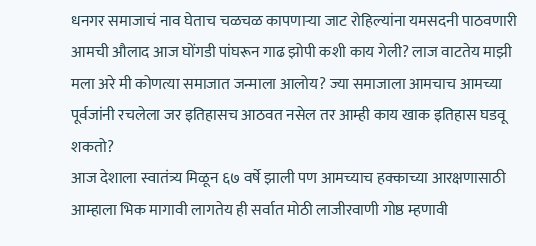धनगर समाजाचं नाव घेताच चळचळ कापणाऱ्या जाट रोहिल्यांना यमसदनी पाठवणारी आमची औलाद आज घोंगडी पांघरून गाढ झोपी कशी काय गेली? लाज वाटतेय माझी मला अरे मी कोणत्या समाजात जन्माला आलोय? ज्या समाजाला आमचाच आमच्या पूर्वजांनी रचलेला जर इतिहासच आठवत नसेल तर आम्ही काय खाक इतिहास घडवू शकतो?
आज देशाला स्वातंत्र्य मिळून ६७ वर्षे झाली पण आमच्याच हक्काच्या आरक्षणासाठी आम्हाला भिक मागावी लागतेय ही सर्वात मोठी लाजीरवाणी गोष्ठ म्हणावी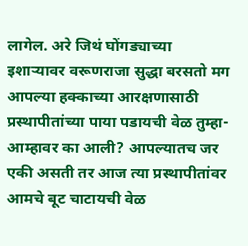लागेल. अरे जिथं घोंगड्याच्या इशाऱ्यावर वरूणराजा सुद्धा बरसतो मग आपल्या हक्काच्या आरक्षणासाठी प्रस्थापीतांच्या पाया पडायची वेळ तुम्हा-आम्हावर का आली? आपल्यातच जर एकी असती तर आज त्या प्रस्थापीतांवर आमचे बूट चाटायची वेळ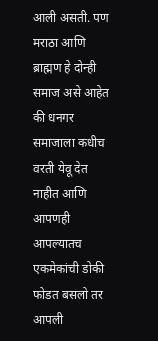आली असती. पण मराठा आणि ब्राह्मण हे दोन्ही समाज असे आहेत की धनगर समाजाला कधीच वरती येवू देत नाहीत आणि आपणही आपल्यातच एकमेकांची डोकी फोडत बसलो तर आपली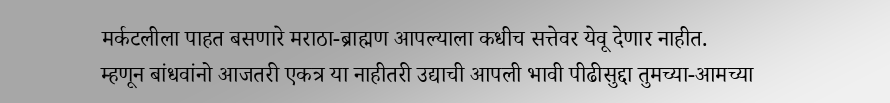मर्कटलीला पाहत बसणारे मराठा-ब्राह्मण आपल्याला कधीच सत्तेवर येवू देणार नाहीत.
म्हणून बांधवांनो आजतरी एकत्र या नाहीतरी उद्याची आपली भावी पीढीसुद्दा तुमच्या-आमच्या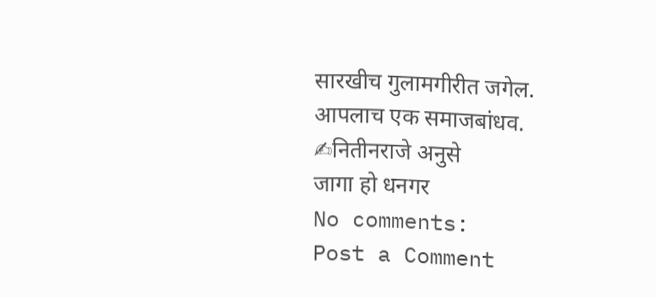सारखीच गुलामगीरीत जगेल.
आपलाच एक समाजबांधव.
✍नितीनराजे अनुसे
जागा हो धनगर
No comments:
Post a Comment